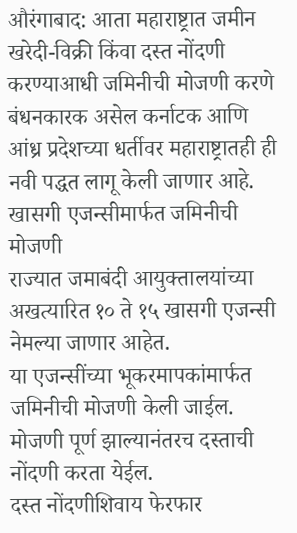औरंगाबाद: आता महाराष्ट्रात जमीन खरेदी-विक्री किंवा दस्त नोंदणी करण्याआधी जमिनीची मोजणी करणे बंधनकारक असेल कर्नाटक आणि आंध्र प्रदेशच्या धर्तीवर महाराष्ट्रातही ही नवी पद्धत लागू केली जाणार आहे.
खासगी एजन्सीमार्फत जमिनीची मोजणी
राज्यात जमाबंदी आयुक्तालयांच्या अखत्यारित १० ते १५ खासगी एजन्सी नेमल्या जाणार आहेत.
या एजन्सींच्या भूकरमापकांमार्फत जमिनीची मोजणी केली जाईल.
मोजणी पूर्ण झाल्यानंतरच दस्ताची नोंदणी करता येईल.
दस्त नोंदणीशिवाय फेरफार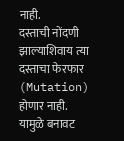नाही.
दस्ताची नोंदणी झाल्याशिवाय त्या दस्ताचा फेरफार (Mutation) होणार नाही.
यामुळे बनावट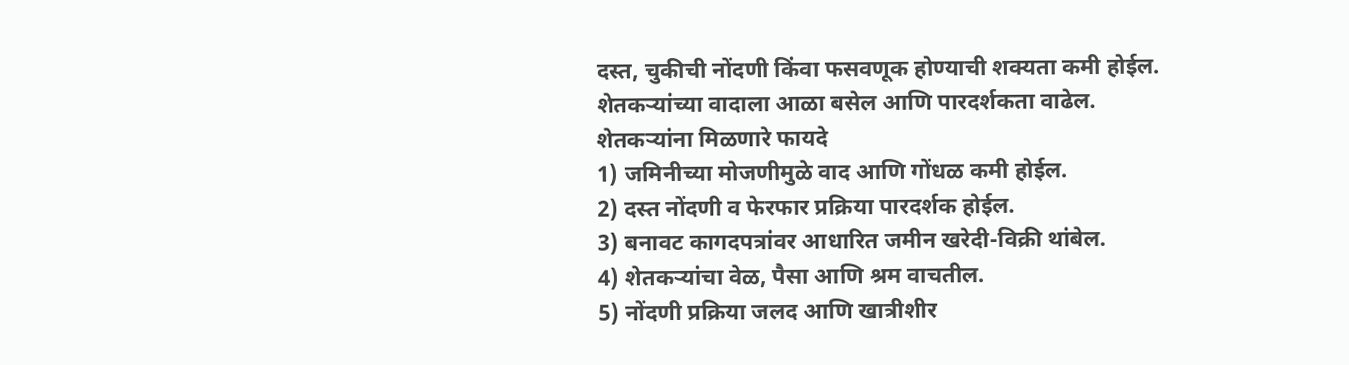दस्त, चुकीची नोंदणी किंवा फसवणूक होण्याची शक्यता कमी होईल.
शेतकऱ्यांच्या वादाला आळा बसेल आणि पारदर्शकता वाढेल.
शेतकऱ्यांना मिळणारे फायदे
1) जमिनीच्या मोजणीमुळे वाद आणि गोंधळ कमी होईल.
2) दस्त नोंदणी व फेरफार प्रक्रिया पारदर्शक होईल.
3) बनावट कागदपत्रांवर आधारित जमीन खरेदी-विक्री थांबेल.
4) शेतकऱ्यांचा वेळ, पैसा आणि श्रम वाचतील.
5) नोंदणी प्रक्रिया जलद आणि खात्रीशीर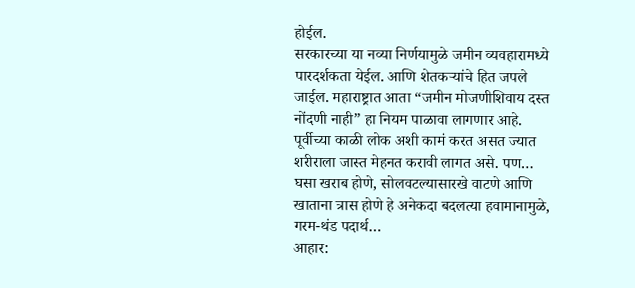होईल.
सरकारच्या या नव्या निर्णयामुळे जमीन व्यवहारामध्ये पारदर्शकता येईल. आणि शेतकऱ्यांचे हित जपले जाईल. महाराष्ट्रात आता “जमीन मोजणीशिवाय दस्त नोंदणी नाही” हा नियम पाळावा लागणार आहे.
पूर्वीच्या काळी लोक अशी कामं करत असत ज्यात शरीराला जास्त मेहनत करावी लागत असे. पण…
घसा खराब होणे, सोलवटल्यासारखे वाटणे आणि खाताना त्रास होणे हे अनेकदा बदलत्या हवामानामुळे, गरम-थंड पदार्थ…
आहार: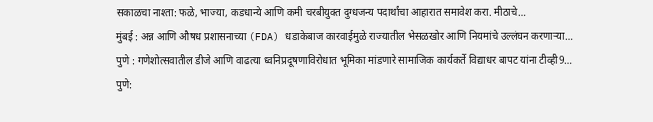सकाळचा नाश्ता: फळे, भाज्या, कडधान्ये आणि कमी चरबीयुक्त दुग्धजन्य पदार्थांचा आहारात समावेश करा. मीठाचे…
मुंबई : अन्न आणि औषध प्रशासनाच्या (FDA) धडाकेबाज कारवाईमुळे राज्यातील भेसळखोर आणि नियमांचे उल्लंघन करणाऱ्या…
पुणे : गणेशोत्सवातील डीजे आणि वाढत्या ध्वनिप्रदूषणाविरोधात भूमिका मांडणारे सामाजिक कार्यकर्ते विद्याधर बापट यांना टीव्ही9…
पुणे: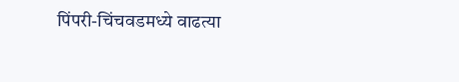पिंपरी-चिंचवडमध्ये वाढत्या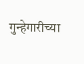गुन्हेगारीच्या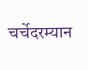चर्चेदरम्यान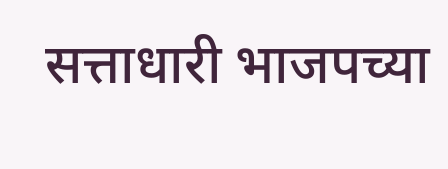सत्ताधारी भाजपच्या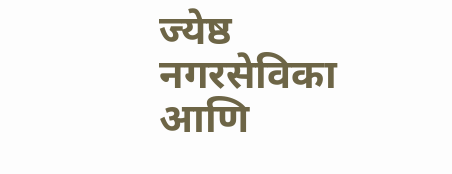ज्येष्ठ नगरसेविका आणि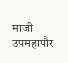माजी उपमहापौर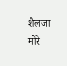शैलजा मोरे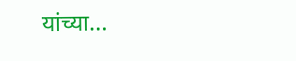यांच्या…